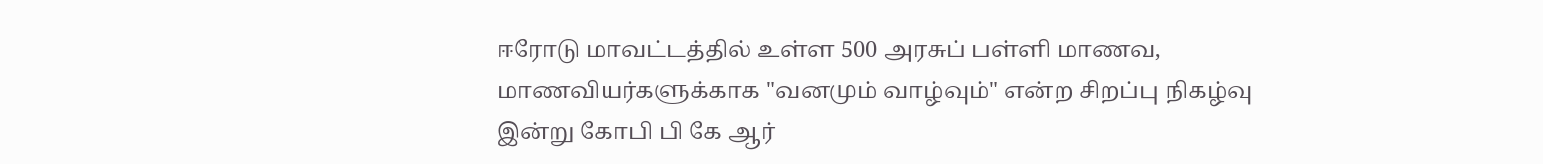ஈரோடு மாவட்டத்தில் உள்ள 500 அரசுப் பள்ளி மாணவ, மாணவியர்களுக்காக "வனமும் வாழ்வும்" என்ற சிறப்பு நிகழ்வு இன்று கோபி பி கே ஆர்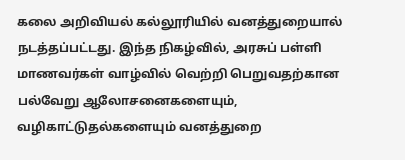கலை அறிவியல் கல்லூரியில் வனத்துறையால் நடத்தப்பட்டது. இந்த நிகழ்வில், அரசுப் பள்ளி மாணவர்கள் வாழ்வில் வெற்றி பெறுவதற்கான பல்வேறு ஆலோசனைகளையும், வழிகாட்டுதல்களையும் வனத்துறை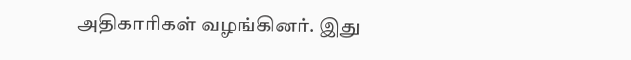அதிகாரிகள் வழங்கினர். இது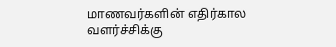மாணவர்களின் எதிர்கால வளர்ச்சிக்கு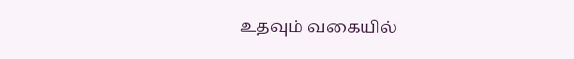உதவும் வகையில்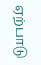ஏற்பாடு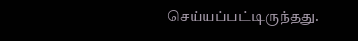செய்யப்பட்டிருந்தது.